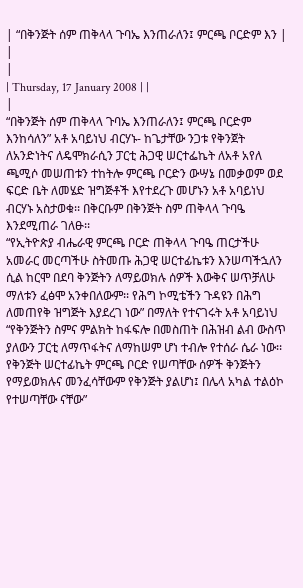| “በቅንጅት ሰም ጠቅላላ ጉባኤ እንጠራለን፤ ምርጫ ቦርድም እን |
|
|
| Thursday, 17 January 2008 | |
|
“በቅንጅት ሰም ጠቅላላ ጉባኤ እንጠራለን፤ ምርጫ ቦርድም እንከሳለን” አቶ አባይነህ ብርሃኑ- ከጌታቸው ንጋቱ የቅንጀት ለአንድነትና ለዴሞክራሲን ፓርቲ ሕጋዊ ሠርተፌኬት ለአቶ አየለ ጫሚሶ መሠጠቱን ተከትሎ ምርጫ ቦርድን ውሣኔ በመቃወም ወደ ፍርድ ቤት ለመሄድ ዝግጅቶች እየተደረጉ መሆኑን አቶ አባይነህ ብርሃኑ አስታወቁ፡፡ በቅርቡም በቅንጅት ስም ጠቅላላ ጉባዔ እንደሚጠራ ገለፁ፡፡
“የኢትዮጵያ ብሔራዊ ምርጫ ቦርድ ጠቅላላ ጉባዔ ጠርታችሁ አመራር መርጣችሁ ስትመጡ ሕጋዊ ሠርተፊኬቱን እንሠጣችኋለን ሲል ከርሞ በደባ ቅንጅትን ለማይወክሉ ሰዎች እውቅና ሠጥቻለሁ ማለቱን ፈፅሞ አንቀበለውም፡፡ የሕግ ኮሚቴችን ጉዳዩን በሕግ ለመጠየቅ ዝግጅት እያደረገ ነው” በማለት የተናገሩት አቶ አባይነህ “የቅንጅትን ስምና ምልክት ከፋፍሎ በመስጠት በሕዝብ ልብ ውስጥ ያለውን ፓርቲ ለማጥፋትና ለማከሠም ሆነ ተብሎ የተሰራ ሴራ ነው፡፡ የቅንጅት ሠርተፊኬት ምርጫ ቦርድ የሠጣቸው ሰዎች ቅንጅትን የማይወክሉና መንፈሳቸውም የቅንጅት ያልሆነ፤ በሌላ አካል ተልዕኮ የተሠጣቸው ናቸው”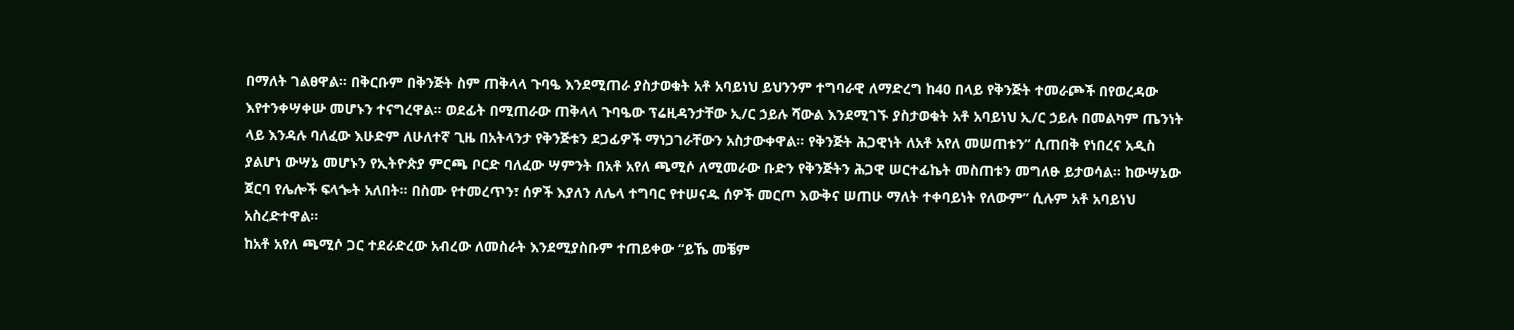በማለት ገልፀዋል፡፡ በቅርቡም በቅንጅት ስም ጠቅላላ ጉባዔ እንደሚጠራ ያስታወቁት አቶ አባይነህ ይህንንም ተግባራዊ ለማድረግ ከ40 በላይ የቅንጅት ተመራጮች በየወረዳው እየተንቀሣቀሡ መሆኑን ተናግረዋል፡፡ ወደፊት በሚጠራው ጠቅላላ ጉባዔው ፕሬዚዳንታቸው ኢ/ር ኃይሉ ሻውል እንደሚገኙ ያስታወቁት አቶ አባይነህ ኢ/ር ኃይሉ በመልካም ጤንነት ላይ እንዳሉ ባለፈው እሁድም ለሁለተኛ ጊዜ በአትላንታ የቅንጅቱን ደጋፊዎች ማነጋገራቸውን አስታውቀዋል፡፡ የቅንጅት ሕጋዊነት ለአቶ አየለ መሠጠቱን” ሲጠበቅ የነበረና አዲስ ያልሆነ ውሣኔ መሆኑን የኢትዮጵያ ምርጫ ቦርድ ባለፈው ሣምንት በአቶ አየለ ጫሚሶ ለሚመራው ቡድን የቅንጅትን ሕጋዊ ሠርተፊኬት መስጠቱን መግለፁ ይታወሳል፡፡ ከውሣኔው ጀርባ የሌሎች ፍላጐት አለበት፡፡ በስሙ የተመረጥን፣ ሰዎች እያለን ለሌላ ተግባር የተሠናዱ ሰዎች መርጦ እውቅና ሠጠሁ ማለት ተቀባይነት የለውም” ሲሉም አቶ አባይነህ አስረድተዋል፡፡
ከአቶ አየለ ጫሚሶ ጋር ተደራድረው አብረው ለመስራት እንደሚያስቡም ተጠይቀው “ይኼ መቼም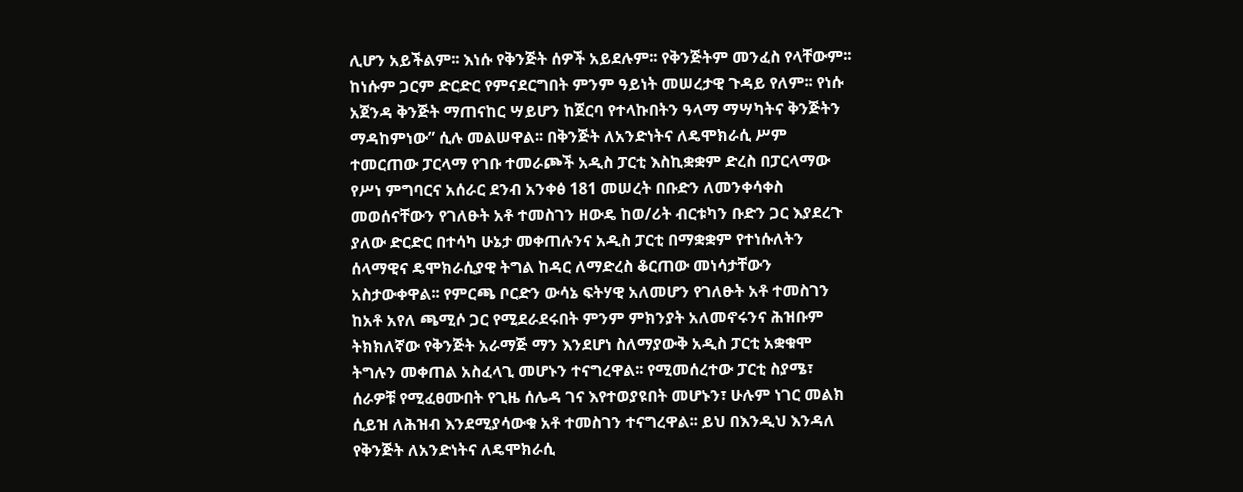ሊሆን አይችልም፡፡ እነሱ የቅንጅት ሰዎች አይደሉም፡፡ የቅንጅትም መንፈስ የላቸውም፡፡ ከነሱም ጋርም ድርድር የምናደርግበት ምንም ዓይነት መሠረታዊ ጉዳይ የለም፡፡ የነሱ አጀንዳ ቅንጅት ማጠናከር ሣይሆን ከጀርባ የተላኩበትን ዓላማ ማሣካትና ቅንጅትን ማዳከምነው” ሲሉ መልሠዋል፡፡ በቅንጅት ለአንድነትና ለዴሞክራሲ ሥም ተመርጠው ፓርላማ የገቡ ተመራጮች አዲስ ፓርቲ እስኪቋቋም ድረስ በፓርላማው የሥነ ምግባርና አሰራር ደንብ አንቀፅ 181 መሠረት በቡድን ለመንቀሳቀስ መወሰናቸውን የገለፁት አቶ ተመስገን ዘውዴ ከወ/ሪት ብርቱካን ቡድን ጋር እያደረጉ ያለው ድርድር በተሳካ ሁኔታ መቀጠሉንና አዲስ ፓርቲ በማቋቋም የተነሱለትን ሰላማዊና ዴሞክራሲያዊ ትግል ከዳር ለማድረስ ቆርጠው መነሳታቸውን አስታውቀዋል፡፡ የምርጫ ቦርድን ውሳኔ ፍትሃዊ አለመሆን የገለፁት አቶ ተመስገን ከአቶ አየለ ጫሚሶ ጋር የሚደራደሩበት ምንም ምክንያት አለመኖሩንና ሕዝቡም ትክክለኛው የቅንጅት አራማጅ ማን እንደሆነ ስለማያውቅ አዲስ ፓርቲ አቋቁሞ ትግሉን መቀጠል አስፈላጊ መሆኑን ተናግረዋል፡፡ የሚመሰረተው ፓርቲ ስያሜ፣ ሰራዎቹ የሚፈፀሙበት የጊዜ ሰሌዳ ገና እየተወያዩበት መሆኑን፣ ሁሉም ነገር መልክ ሲይዝ ለሕዝብ እንደሚያሳውቁ አቶ ተመስገን ተናግረዋል፡፡ ይህ በእንዲህ እንዳለ የቅንጅት ለአንድነትና ለዴሞክራሲ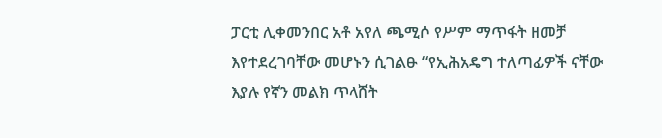ፓርቲ ሊቀመንበር አቶ አየለ ጫሚሶ የሥም ማጥፋት ዘመቻ እየተደረገባቸው መሆኑን ሲገልፁ “የኢሕአዴግ ተለጣፊዎች ናቸው እያሉ የኛን መልክ ጥላሸት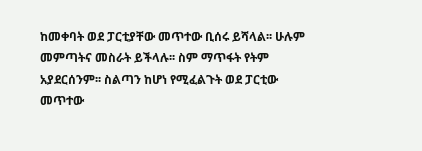ከመቀባት ወደ ፓርቲያቸው መጥተው ቢሰሩ ይሻላል፡፡ ሁሉም መምጣትና መስራት ይችላሉ፡፡ ስም ማጥፋት የትም አያደርሰንም፡፡ ስልጣን ከሆነ የሚፈልጉት ወደ ፓርቲው መጥተው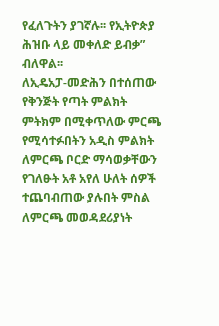የፈለጉትን ያገኛሉ፡፡ የኢትዮጵያ ሕዝቡ ላይ መቀለድ ይብቃ” ብለዋል፡፡
ለኢዴአፓ-መድሕን በተሰጠው የቅንጅት የጣት ምልክት ምትክም በሚቀጥለው ምርጫ የሚሳተፉበትን አዲስ ምልክት ለምርጫ ቦርድ ማሳወቃቸውን የገለፁት አቶ አየለ ሁለት ሰዎች ተጨባብጠው ያሉበት ምስል ለምርጫ መወዳደሪያነት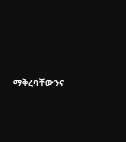ማቅረባቸውንና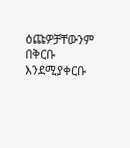ዕጩዎቻቸውንም በቅርቡ እንደሚያቀርቡ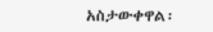አስታውቀዋል፡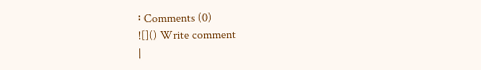፡ Comments (0)
![]() Write comment
|